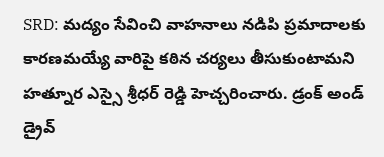SRD: మద్యం సేవించి వాహనాలు నడిపి ప్రమాదాలకు కారణమయ్యే వారిపై కఠిన చర్యలు తీసుకుంటామని హత్నూర ఎస్సై శ్రీధర్ రెడ్డి హెచ్చరించారు. డ్రంక్ అండ్ డ్రైవ్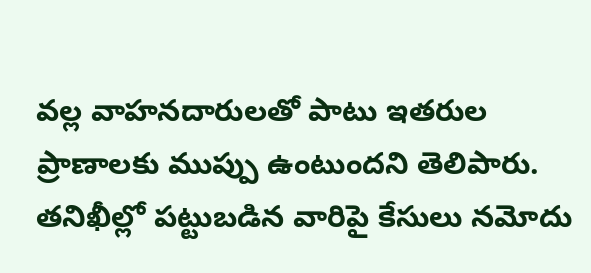వల్ల వాహనదారులతో పాటు ఇతరుల ప్రాణాలకు ముప్పు ఉంటుందని తెలిపారు. తనిఖీల్లో పట్టుబడిన వారిపై కేసులు నమోదు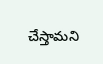చేస్తామని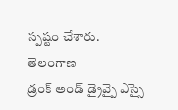స్పష్టం చేశారు.
తెలంగాణ
డ్రంక్ అండ్ డ్రైవ్పై ఎస్సై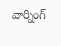వార్నింగ్